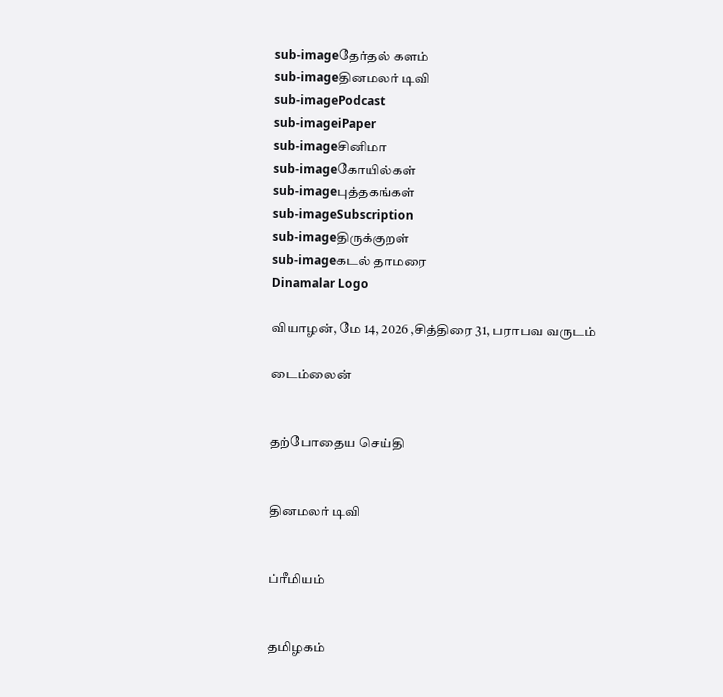sub-imageதேர்தல் களம்
sub-imageதினமலர் டிவி
sub-imagePodcast
sub-imageiPaper
sub-imageசினிமா
sub-imageகோயில்கள்
sub-imageபுத்தகங்கள்
sub-imageSubscription
sub-imageதிருக்குறள்
sub-imageகடல் தாமரை
Dinamalar Logo

வியாழன், மே 14, 2026 ,சித்திரை 31, பராபவ வருடம்

டைம்லைன்


தற்போதைய செய்தி


தினமலர் டிவி


ப்ரீமியம்


தமிழகம்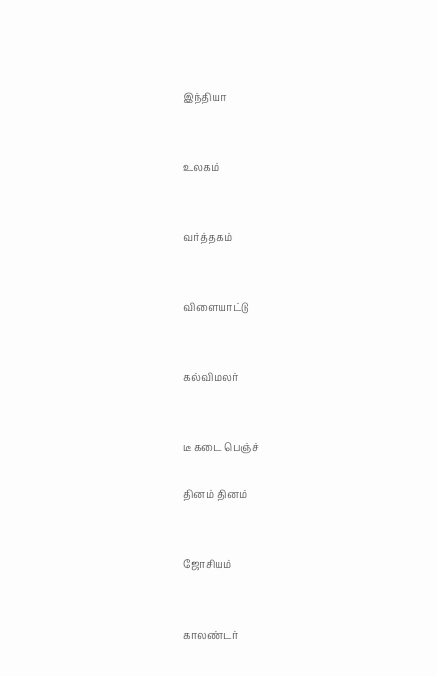இந்தியா


உலகம்


வர்த்தகம்


விளையாட்டு


கல்விமலர்


டீ கடை பெஞ்ச்

தினம் தினம்


ஜோசியம்


காலண்டர்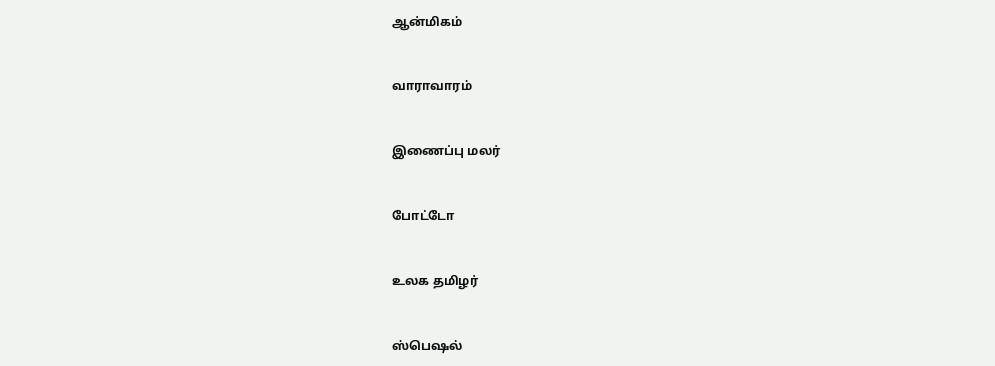ஆன்மிகம்


வாராவாரம்


இணைப்பு மலர்


போட்டோ


உலக தமிழர்


ஸ்பெஷல்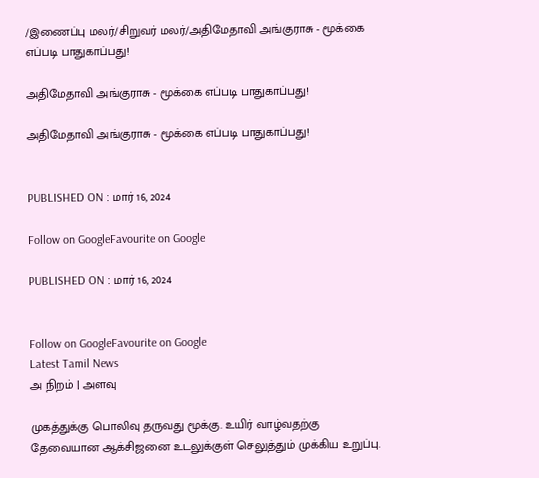/இணைப்பு மலர்/சிறுவர் மலர்/அதிமேதாவி அங்குராசு - மூக்கை எப்படி பாதுகாப்பது!

அதிமேதாவி அங்குராசு - மூக்கை எப்படி பாதுகாப்பது!

அதிமேதாவி அங்குராசு - மூக்கை எப்படி பாதுகாப்பது!


PUBLISHED ON : மார் 16, 2024

Follow on GoogleFavourite on Google

PUBLISHED ON : மார் 16, 2024


Follow on GoogleFavourite on Google
Latest Tamil News
அ நிறம் | அளவு

முகத்துக்கு பொலிவு தருவது மூக்கு. உயிர் வாழ்வதற்கு தேவையான ஆக்சிஜனை உடலுக்குள் செலுத்தும் முக்கிய உறுப்பு.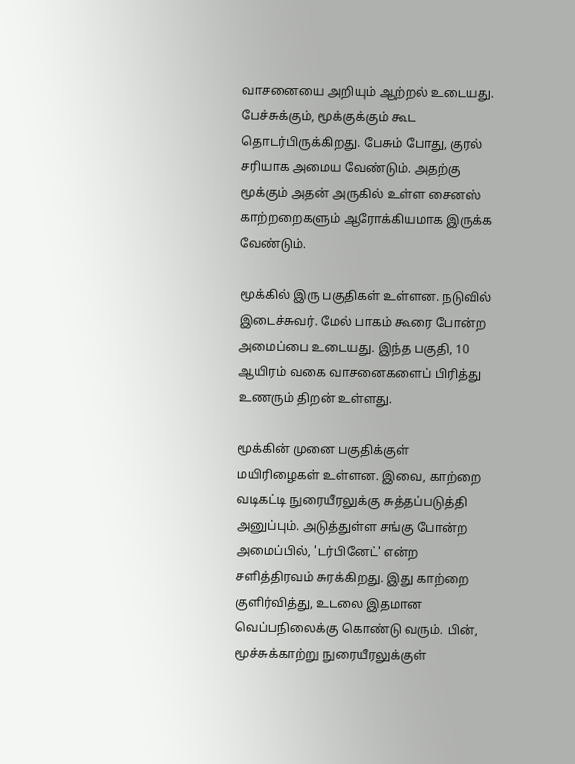வாசனையை அறியும் ஆற்றல் உடையது. பேச்சுக்கும், மூக்குக்கும் கூட தொடர்பிருக்கிறது. பேசும் போது, குரல் சரியாக அமைய வேண்டும். அதற்கு மூக்கும் அதன் அருகில் உள்ள சைனஸ் காற்றறைகளும் ஆரோக்கியமாக இருக்க வேண்டும்.

மூக்கில் இரு பகுதிகள் உள்ளன. நடுவில் இடைச்சுவர். மேல் பாகம் கூரை போன்ற அமைப்பை உடையது. இந்த பகுதி, 10 ஆயிரம் வகை வாசனைகளைப் பிரித்து உணரும் திறன் உள்ளது.

மூக்கின் முனை பகுதிக்குள் மயிரிழைகள் உள்ளன. இவை, காற்றை வடிகட்டி நுரையீரலுக்கு சுத்தப்படுத்தி அனுப்பும். அடுத்துள்ள சங்கு போன்ற அமைப்பில், 'டர்பினேட்' என்ற சளித்திரவம் சுரக்கிறது. இது காற்றை குளிர்வித்து, உடலை இதமான வெப்பநிலைக்கு கொண்டு வரும். பின், மூச்சுக்காற்று நுரையீரலுக்குள்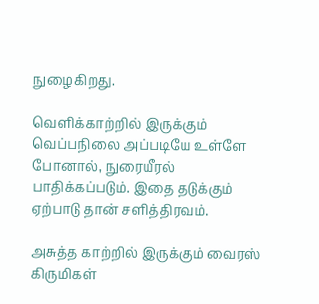நுழைகிறது.

வெளிக்காற்றில் இருக்கும் வெப்பநிலை அப்படியே உள்ளே போனால், நுரையீரல் பாதிக்கப்படும். இதை தடுக்கும் ஏற்பாடு தான் சளித்திரவம்.

அசுத்த காற்றில் இருக்கும் வைரஸ் கிருமிகள்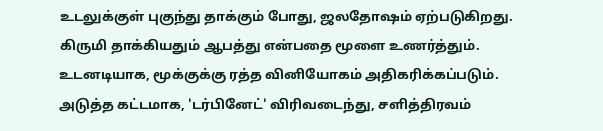உடலுக்குள் புகுந்து தாக்கும் போது, ஜலதோஷம் ஏற்படுகிறது. கிருமி தாக்கியதும் ஆபத்து என்பதை மூளை உணர்த்தும். உடனடியாக, மூக்குக்கு ரத்த வினியோகம் அதிகரிக்கப்படும். அடுத்த கட்டமாக, 'டர்பினேட்' விரிவடைந்து, சளித்திரவம்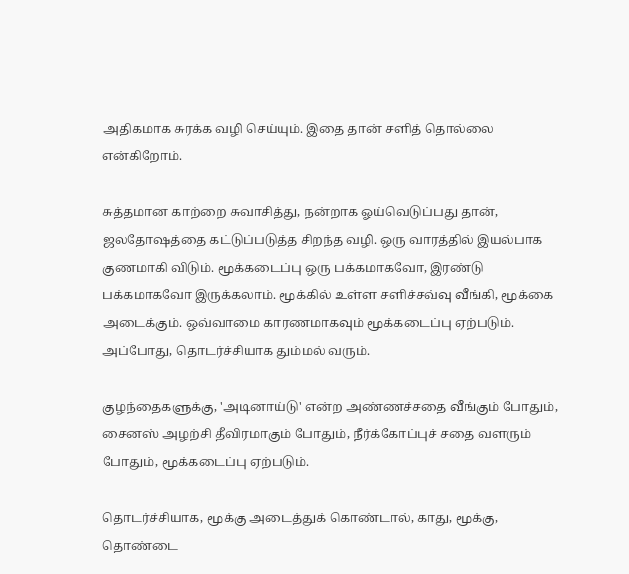அதிகமாக சுரக்க வழி செய்யும். இதை தான் சளித் தொல்லை என்கிறோம்.

சுத்தமான காற்றை சுவாசித்து, நன்றாக ஓய்வெடுப்பது தான், ஜலதோஷத்தை கட்டுப்படுத்த சிறந்த வழி. ஒரு வாரத்தில் இயல்பாக குணமாகி விடும். மூக்கடைப்பு ஒரு பக்கமாகவோ, இரண்டு பக்கமாகவோ இருக்கலாம். மூக்கில் உள்ள சளிச்சவ்வு வீங்கி, மூக்கை அடைக்கும். ஒவ்வாமை காரணமாகவும் மூக்கடைப்பு ஏற்படும். அப்போது, தொடர்ச்சியாக தும்மல் வரும்.

குழந்தைகளுக்கு, 'அடினாய்டு' என்ற அண்ணச்சதை வீங்கும் போதும், சைனஸ் அழற்சி தீவிரமாகும் போதும், நீர்க்கோப்புச் சதை வளரும் போதும், மூக்கடைப்பு ஏற்படும்.

தொடர்ச்சியாக, மூக்கு அடைத்துக் கொண்டால், காது, மூக்கு, தொண்டை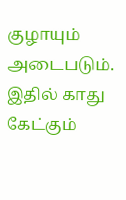குழாயும் அடைபடும். இதில் காது கேட்கும்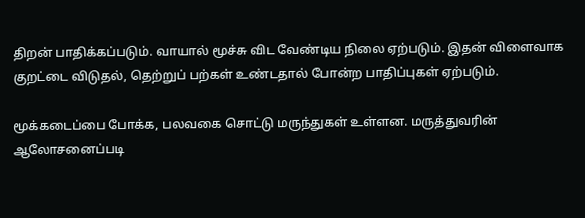திறன் பாதிக்கப்படும். வாயால் மூச்சு விட வேண்டிய நிலை ஏற்படும். இதன் விளைவாக குறட்டை விடுதல், தெற்றுப் பற்கள் உண்டதால் போன்ற பாதிப்புகள் ஏற்படும்.

மூக்கடைப்பை போக்க, பலவகை சொட்டு மருந்துகள் உள்ளன. மருத்துவரின் ஆலோசனைப்படி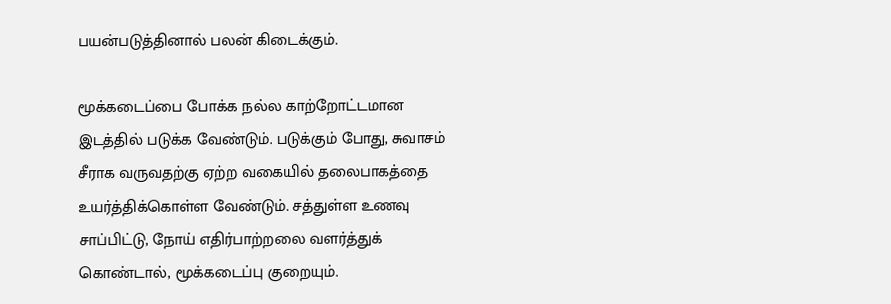பயன்படுத்தினால் பலன் கிடைக்கும்.

மூக்கடைப்பை போக்க நல்ல காற்றோட்டமான இடத்தில் படுக்க வேண்டும். படுக்கும் போது, சுவாசம் சீராக வருவதற்கு ஏற்ற வகையில் தலைபாகத்தை உயர்த்திக்கொள்ள வேண்டும். சத்துள்ள உணவு சாப்பிட்டு, நோய் எதிர்பாற்றலை வளர்த்துக் கொண்டால், மூக்கடைப்பு குறையும்.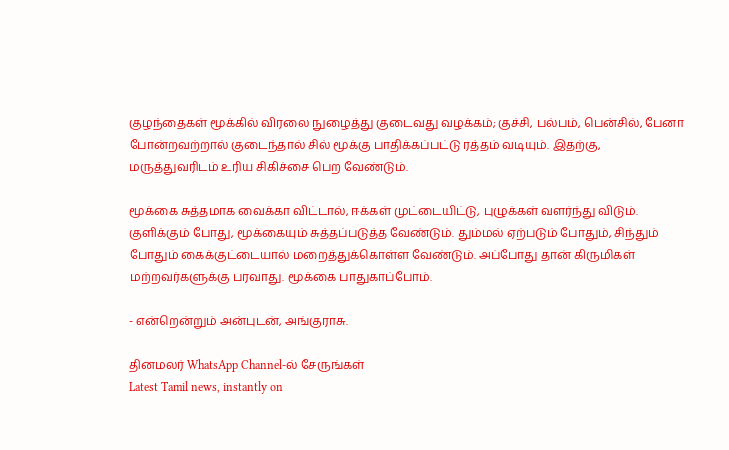குழந்தைகள் மூக்கில் விரலை நுழைத்து குடைவது வழக்கம்; குச்சி, பல்பம், பென்சில், பேனா போன்றவற்றால் குடைந்தால் சில் மூக்கு பாதிக்கப்பட்டு ரத்தம் வடியும். இதற்கு, மருத்துவரிடம் உரிய சிகிச்சை பெற வேண்டும்.

மூக்கை சுத்தமாக வைக்கா விட்டால், ஈக்கள் முட்டையிட்டு, புழுக்கள் வளர்ந்து விடும். குளிக்கும் போது, மூக்கையும் சுத்தப்படுத்த வேண்டும். தும்மல் ஏற்படும் போதும், சிந்தும் போதும் கைக்குட்டையால் மறைத்துக்கொள்ள வேண்டும். அப்போது தான் கிருமிகள் மற்றவர்களுக்கு பரவாது. மூக்கை பாதுகாப்போம்.

- என்றென்றும் அன்புடன், அங்குராசு.

தினமலர் WhatsApp Channel-ல் சேருங்கள்
Latest Tamil news, instantly on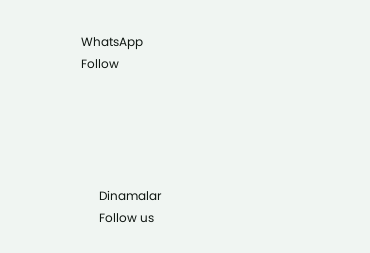WhatsApp
Follow





      Dinamalar
      Follow us